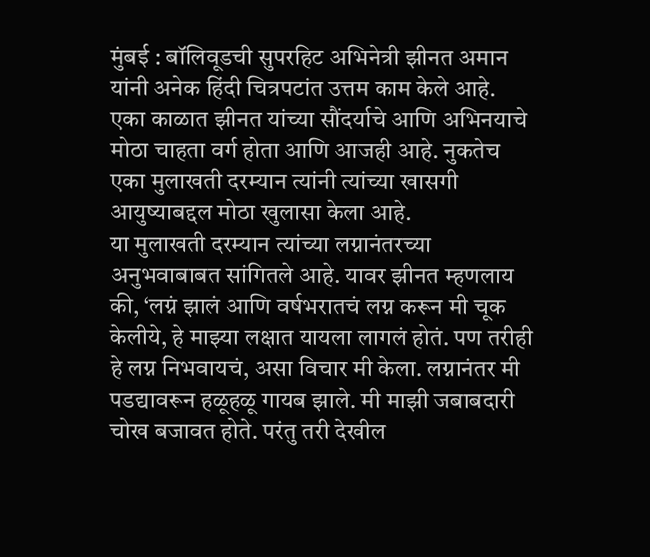मुंबई : बॉलिवूडची सुपरहिट अभिनेत्री झीनत अमान यांनी अनेक हिंदी चित्रपटांत उत्तम काम केले आहे. एका काळात झीनत यांच्या सौंदर्याचे आणि अभिनयाचे मोठा चाहता वर्ग होता आणि आजही आहे. नुकतेच एका मुलाखती दरम्यान त्यांनी त्यांच्या खासगी आयुष्याबद्दल मोठा खुलासा केला आहे.
या मुलाखती दरम्यान त्यांच्या लग्नानंतरच्या अनुभवाबाबत सांगितले आहे. यावर झीनत म्हणलाय की, ‘लग्नं झालं आणि वर्षभरातचं लग्न करून मी चूक केलीये, हे माझ्या लक्षात यायला लागलं होतं. पण तरीही हे लग्न निभवायचं, असा विचार मी केला. लग्नानंतर मी पडद्यावरून हळूहळू गायब झाले. मी माझी जबाबदारी चोख बजावत होते. परंतु तरी देखील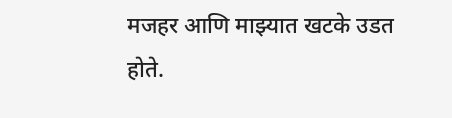मजहर आणि माझ्यात खटके उडत होते.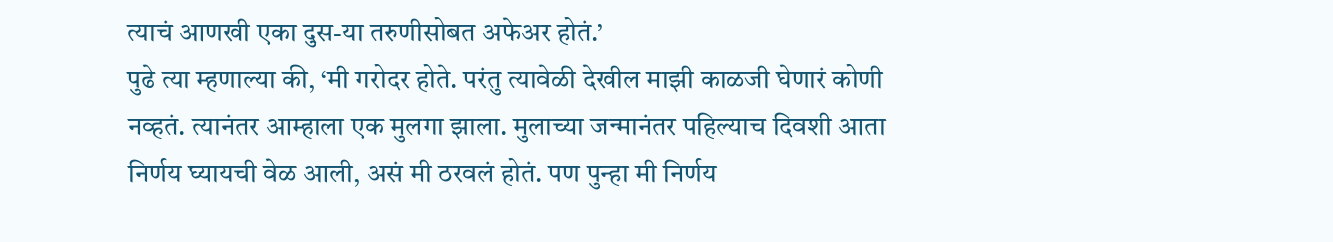त्याचं आणखी एका दुस-या तरुणीसोबत अफेअर होतं.’
पुढे त्या म्हणाल्या की, ‘मी गरोदर होते. परंतु त्यावेळी देखील माझी काळजी घेणारं कोणी नव्हतं. त्यानंतर आम्हाला एक मुलगा झाला. मुलाच्या जन्मानंतर पहिल्याच दिवशी आता निर्णय घ्यायची वेळ आली, असं मी ठरवलं होतं. पण पुन्हा मी निर्णय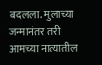बदलला. मुलाच्या जन्मानंतर तरी आमच्या नात्यातील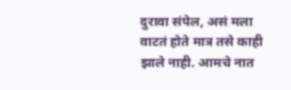दुरावा संपेल, असं मला वाटतं होते मात्र तसे काही झाले नाही. आमचे नात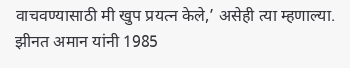वाचवण्यासाठी मी खुप प्रयत्न केले,’ असेही त्या म्हणाल्या.
झीनत अमान यांनी 1985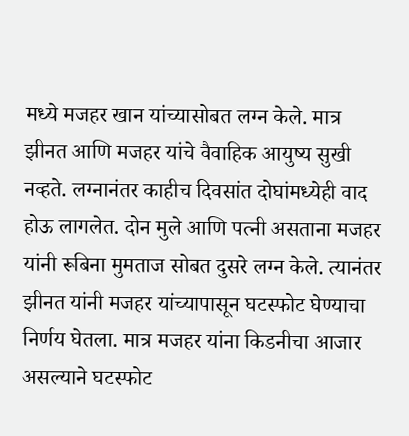मध्ये मजहर खान यांच्यासोबत लग्न केले. मात्र झीनत आणि मजहर यांचे वैवाहिक आयुष्य सुखी नव्हते. लग्नानंतर काहीच दिवसांत दोघांमध्येही वाद होऊ लागलेत. दोन मुले आणि पत्नी असताना मजहर यांनी रूबिना मुमताज सोबत दुसरे लग्न केले. त्यानंतर झीनत यांनी मजहर यांच्यापासून घटस्फोट घेण्याचा निर्णय घेतला. मात्र मजहर यांना किडनीचा आजार असल्याने घटस्फोट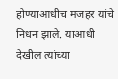होण्याआधीच मजहर यांचे निधन झाले. याआधी देखील त्यांच्या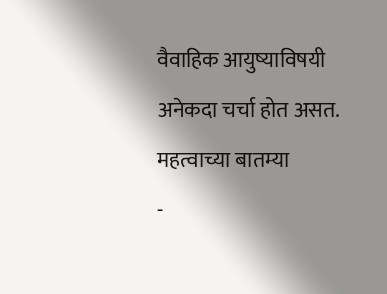वैवाहिक आयुष्याविषयी अनेकदा चर्चा होत असत.
महत्वाच्या बातम्या
-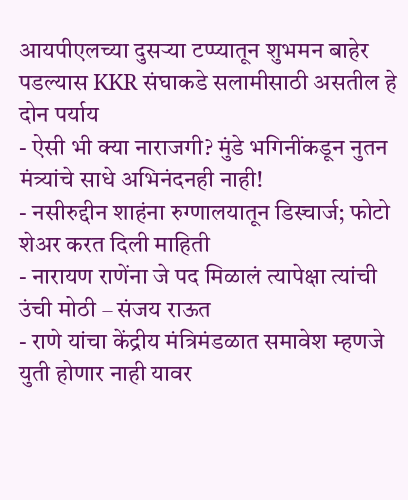आयपीएलच्या दुसऱ्या टप्प्यातून शुभमन बाहेर पडल्यास KKR संघाकडे सलामीसाठी असतील हे दोन पर्याय
- ऐसी भी क्या नाराजगी? मुंडे भगिनींकडून नुतन मंत्र्यांचे साधे अभिनंदनही नाही!
- नसीरुद्दीन शाहंना रुग्णालयातून डिस्चार्ज; फोटो शेअर करत दिली माहिती
- नारायण राणेंना जे पद मिळालं त्यापेक्षा त्यांची उंची मोठी – संजय राऊत
- राणे यांचा केंद्रीय मंत्रिमंडळात समावेश म्हणजे युती होणार नाही यावर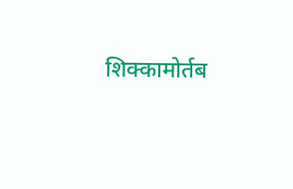शिक्कामोर्तब